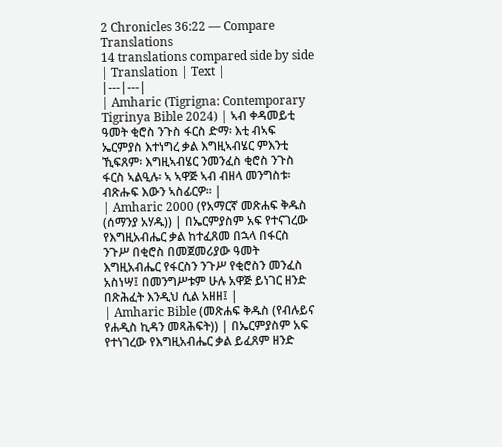2 Chronicles 36:22 — Compare Translations
14 translations compared side by side
| Translation | Text |
|---|---|
| Amharic (Tigrigna: Contemporary Tigrinya Bible 2024) | ኣብ ቀዳመይቲ ዓመት ቂሮስ ንጉስ ፋርስ ድማ፡ እቲ ብኣፍ ኤርምያስ እተነግረ ቃል እግዚኣብሄር ምእንቲ ኺፍጸም፡ እግዚኣብሄር ንመንፈስ ቂሮስ ንጉስ ፋርስ ኣልዒሉ፡ ኣ ኣዋጅ ኣብ ብዘላ መንግስቱ፡ ብጽሑፍ እውን ኣስፊርዎ። |
| Amharic 2000 (የአማርኛ መጽሐፍ ቅዱስ (ሰማንያ አሃዱ)) | በኤርምያስም አፍ የተናገረው የእግዚአብሔር ቃል ከተፈጸመ በኋላ በፋርስ ንጉሥ በቂሮስ በመጀመሪያው ዓመት እግዚአብሔር የፋርስን ንጉሥ የቂሮስን መንፈስ አስነሣ፤ በመንግሥቱም ሁሉ አዋጅ ይነገር ዘንድ በጽሕፈት እንዲህ ሲል አዘዘ፤ |
| Amharic Bible (መጽሐፍ ቅዱስ (የብሉይና የሐዲስ ኪዳን መጻሕፍት)) | በኤርምያስም አፍ የተነገረው የእግዚአብሔር ቃል ይፈጸም ዘንድ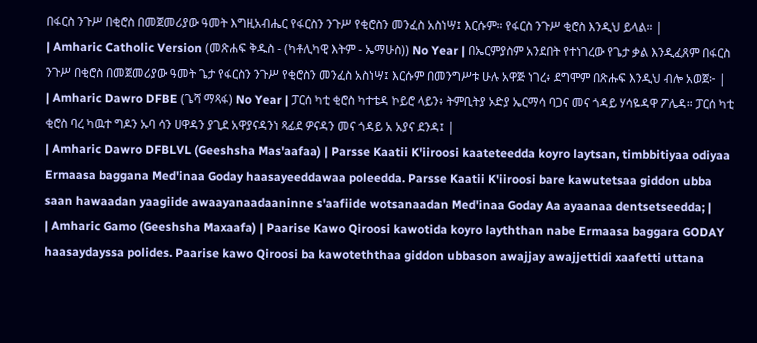በፋርስ ንጉሥ በቂሮስ በመጀመሪያው ዓመት እግዚአብሔር የፋርስን ንጉሥ የቂሮስን መንፈስ አስነሣ፤ እርሱም። የፋርስ ንጉሥ ቂሮስ እንዲህ ይላል። |
| Amharic Catholic Version (መጽሐፍ ቅዱስ - (ካቶሊካዊ እትም - ኤማሁስ)) No Year | በኤርምያስም አንደበት የተነገረው የጌታ ቃል እንዲፈጸም በፋርስ ንጉሥ በቂሮስ በመጀመሪያው ዓመት ጌታ የፋርስን ንጉሥ የቂሮስን መንፈስ አስነሣ፤ እርሱም በመንግሥቱ ሁሉ አዋጅ ነገረ፥ ደግሞም በጽሑፍ እንዲህ ብሎ አወጀ፦ |
| Amharic Dawro DFBE (ጌሻ ማጻፋ) No Year | ፓርሰ ካቲ ቂሮስ ካተቴዳ ኮይሮ ላይን፥ ትምቢትያ ኦድያ ኤርማሳ ባጋና መና ጎዳይ ሃሳዬዳዋ ፖሌዳ። ፓርሰ ካቲ ቂሮስ ባረ ካዉተ ግዶን ኡባ ሳን ሀዋዳን ያጊደ አዋያናዳንነ ጻፊደ ዎናዳን መና ጎዳይ አ አያና ደንዳ፤ |
| Amharic Dawro DFBLVL (Geeshsha Mas'aafaa) | Parsse Kaatii K'iiroosi kaateteedda koyro laytsan, timbbitiyaa odiyaa Ermaasa baggana Med'inaa Goday haasayeeddawaa poleedda. Parsse Kaatii K'iiroosi bare kawutetsaa giddon ubba saan hawaadan yaagiide awaayanaadaaninne s'aafiide wotsanaadan Med'inaa Goday Aa ayaanaa dentsetseedda; |
| Amharic Gamo (Geeshsha Maxaafa) | Paarise Kawo Qiroosi kawotida koyro layththan nabe Ermaasa baggara GODAY haasaydayssa polides. Paarise kawo Qiroosi ba kawoteththaa giddon ubbason awajjay awajjettidi xaafetti uttana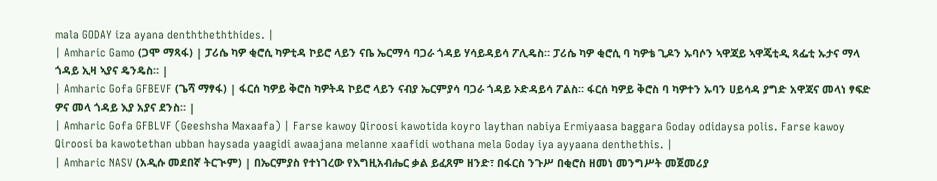mala GODAY iza ayana denththeththides. |
| Amharic Gamo (ጋሞ ማጻፋ) | ፓሪሴ ካዎ ቂሮሲ ካዎቲዳ ኮይሮ ላይን ናቤ ኤርማሳ ባጋራ ጎዳይ ሃሳይዳይሳ ፖሊዴስ። ፓሪሴ ካዎ ቂሮሲ ባ ካዎቴ ጊዶን ኡባሶን ኣዋጃይ ኣዋጄቲዲ ጻፌቲ ኡታና ማላ ጎዳይ ኢዛ ኣያና ዴንዴስ። |
| Amharic Gofa GFBEVF (ጌሻ ማፃፋ) | ፋርሰ ካዎይ ቅሮስ ካዎትዳ ኮይሮ ላይን ናብያ ኤርምያሳ ባጋራ ጎዳይ ኦድዳይሳ ፖልስ። ፋርሰ ካዎይ ቅሮስ ባ ካዎተን ኡባን ሀይሳዳ ያግድ አዋጃና መላነ ፃፍድ ዎና መላ ጎዳይ እያ አያና ደንስ። |
| Amharic Gofa GFBLVF (Geeshsha Maxaafa) | Farse kawoy Qiroosi kawotida koyro laythan nabiya Ermiyaasa baggara Goday odidaysa polis. Farse kawoy Qiroosi ba kawotethan ubban haysada yaagidi awaajana melanne xaafidi wothana mela Goday iya ayyaana denthethis. |
| Amharic NASV (አዲሱ መደበኛ ትርጒም) | በኤርምያስ የተነገረው የእግዚአብሔር ቃል ይፈጸም ዘንድ፣ በፋርስ ንጉሥ በቂሮስ ዘመነ መንግሥት መጀመሪያ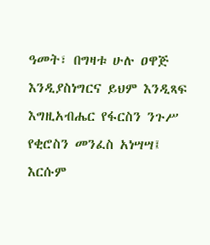ዓመት፣ በግዛቱ ሁሉ ዐዋጅ እንዲያስነግርና ይህም እንዲጻፍ እግዚአብሔር የፋርስን ንጉሥ የቂሮስን መንፈስ አነሣሣ፤ እርሱም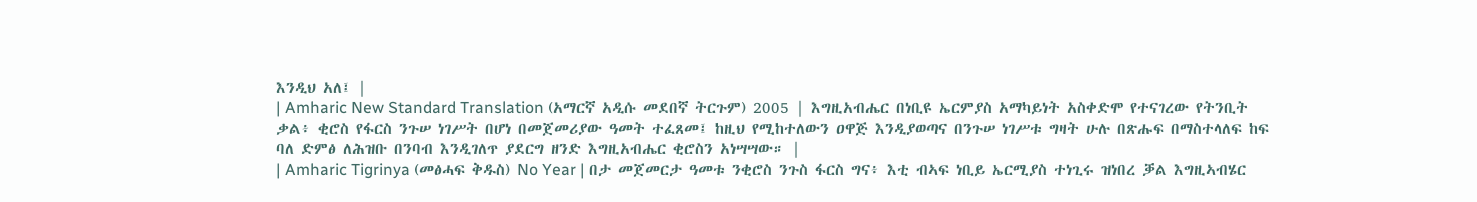እንዲህ አለ፤ |
| Amharic New Standard Translation (አማርኛ አዲሱ መደበኛ ትርጉም) 2005 | እግዚአብሔር በነቢዩ ኤርምያስ አማካይነት አስቀድሞ የተናገረው የትንቢት ቃል፥ ቂሮስ የፋርስ ንጉሠ ነገሥት በሆነ በመጀመሪያው ዓመት ተፈጸመ፤ ከዚህ የሚከተለውን ዐዋጅ እንዲያወጣና በንጉሠ ነገሥቱ ግዛት ሁሉ በጽሑፍ በማስተላለፍ ከፍ ባለ ድምፅ ለሕዝቡ በንባብ እንዲገለጥ ያደርግ ዘንድ እግዚአብሔር ቂሮስን አነሣሣው። |
| Amharic Tigrinya (መፅሓፍ ቅዱስ) No Year | በታ መጀመርታ ዓመቱ ንቂሮስ ንጉስ ፋርስ ግና፥ እቲ ብኣፍ ነቢይ ኤርሚያስ ተነጊሩ ዝነበረ ቓል እግዚኣብሄር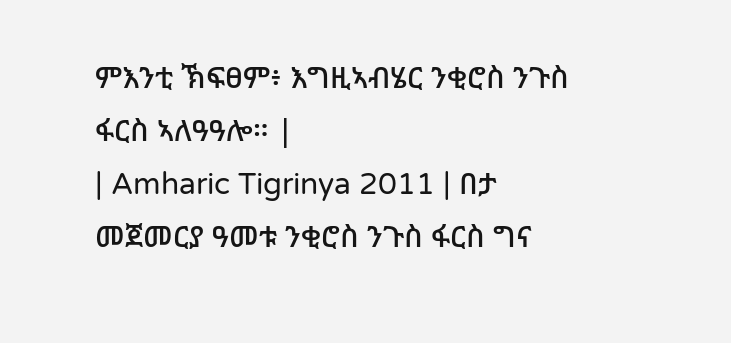ምእንቲ ኽፍፀም፥ እግዚኣብሄር ንቂሮስ ንጉስ ፋርስ ኣለዓዓሎ። |
| Amharic Tigrinya 2011 | በታ መጀመርያ ዓመቱ ንቂሮስ ንጉስ ፋርስ ግና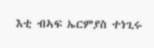እቲ ብኣፍ ኤርምያስ ተነጊሩ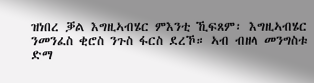ዝነበረ ቓል እግዚኣብሄር ምእንቲ ኺፍጸም፡ እግዚኣብሄር ንመንፈስ ቂሮስ ንጉስ ፋርስ ደረኾ። ኣብ ብዘላ መንግስቱ ድማ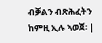ብቓልን ብጽሕፈትን ከምዚ ኢሉ ኣወጀ፡ |